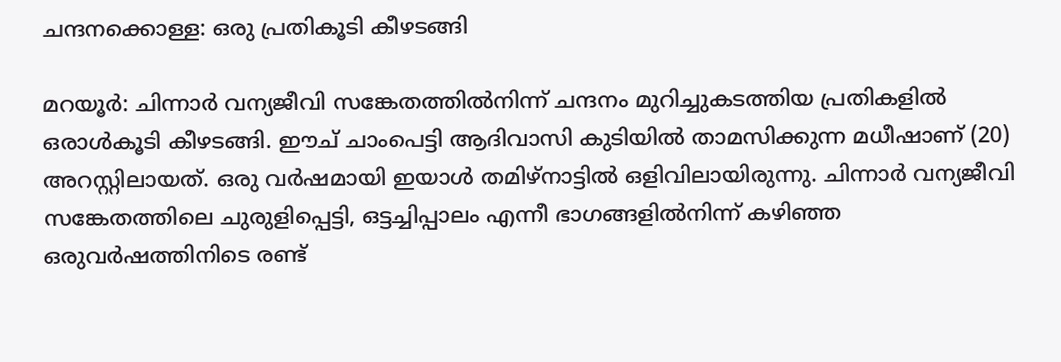ചന്ദനക്കൊള്ള: ഒരു പ്രതികൂടി കീഴടങ്ങി

മറയൂര്‍: ചിന്നാര്‍ വന്യജീവി സങ്കേതത്തില്‍നിന്ന് ചന്ദനം മുറിച്ചുകടത്തിയ പ്രതികളില്‍ ഒരാള്‍കൂടി കീഴടങ്ങി. ഈച് ചാംപെട്ടി ആദിവാസി കുടിയില്‍ താമസിക്കുന്ന മധീഷാണ് (20) അറസ്റ്റിലായത്. ഒരു വര്‍ഷമായി ഇയാള്‍ തമിഴ്നാട്ടില്‍ ഒളിവിലായിരുന്നു. ചിന്നാര്‍ വന്യജീവി സങ്കേതത്തിലെ ചുരുളിപ്പെട്ടി, ഒട്ടച്ചിപ്പാലം എന്നീ ഭാഗങ്ങളില്‍നിന്ന് കഴിഞ്ഞ ഒരുവര്‍ഷത്തിനിടെ രണ്ട്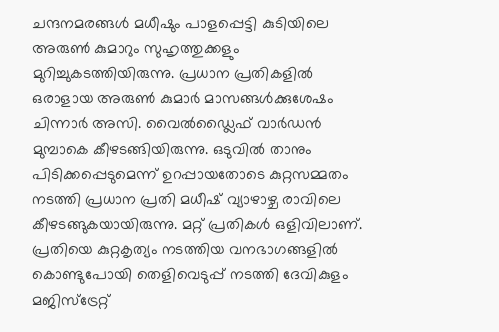ചന്ദനമരങ്ങള്‍ മധീഷും പാളപ്പെട്ടി കുടിയിലെ അരുണ്‍ കുമാറും സുഹൃത്തുക്കളും മുറിച്ചുകടത്തിയിരുന്നു. പ്രധാന പ്രതികളില്‍ ഒരാളായ അരുണ്‍ കുമാര്‍ മാസങ്ങള്‍ക്കുശേഷം ചിന്നാര്‍ അസി. വൈൽഡ്ലൈഫ് വാര്‍ഡന്‍ മുമ്പാകെ കീഴടങ്ങിയിരുന്നു. ഒടുവില്‍ താനും പിടിക്കപ്പെടുമെന്ന് ഉറപ്പായതോടെ കുറ്റസമ്മതം നടത്തി പ്രധാന പ്രതി മധീഷ് വ്യാഴാഴ്ച രാവിലെ കീഴടങ്ങുകയായിരുന്നു. മറ്റ് പ്രതികള്‍ ഒളിവിലാണ്. പ്രതിയെ കുറ്റകൃത്യം നടത്തിയ വനഭാഗങ്ങളില്‍ കൊണ്ടുപോയി തെളിവെടുപ്പ് നടത്തി ദേവികുളം മജിസ്ട്രേറ്റ്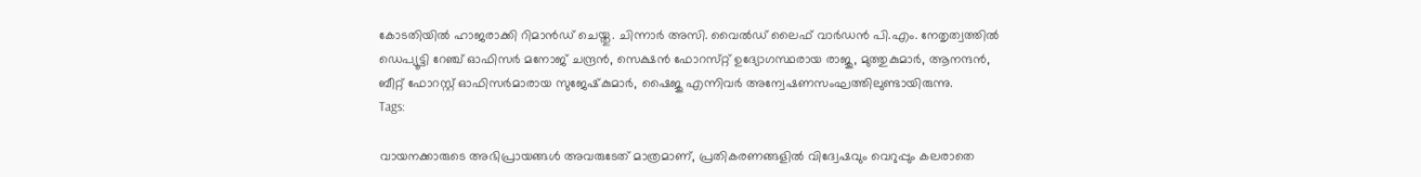കോടതിയില്‍ ഹാജരാക്കി റിമാന്‍ഡ് ചെയ്തു. ചിന്നാര്‍ അസി. വൈല്‍ഡ് ലൈഫ് വാര്‍ഡന്‍ പി.എം. നേതൃത്വത്തില്‍ ഡെപ്യൂട്ടി റേഞ്ച് ഓഫിസർ മനോജ് ചന്ദ്രന്‍, സെക്ഷന്‍ ഫോറസ്‌റ്റ് ഉദ്യോഗസ്ഥരായ രാജു, മുത്തുകുമാര്‍, ആനന്ദന്‍, ബീറ്റ് ഫോറസ്റ്റ് ഓഫിസര്‍മാരായ സുജേഷ്‌കുമാര്‍, ഷൈജു എന്നിവര്‍ അന്വേഷണസംഘത്തിലുണ്ടായിരുന്നു.
Tags:

വായനക്കാരുടെ അഭിപ്രായങ്ങള്‍ അവരുടേത് മാത്രമാണ്, പ്രതികരണങ്ങളിൽ വിദ്വേഷവും വെറുപ്പും കലരാതെ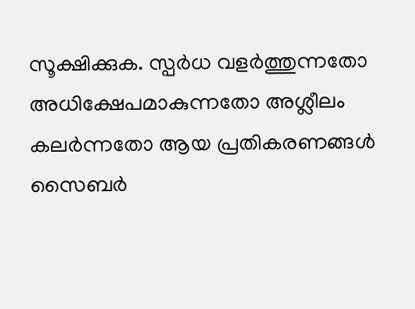സൂക്ഷിക്കുക. സ്പർധ വളർത്തുന്നതോ അധിക്ഷേപമാകുന്നതോ അശ്ലീലം കലർന്നതോ ആയ പ്രതികരണങ്ങൾ സൈബർ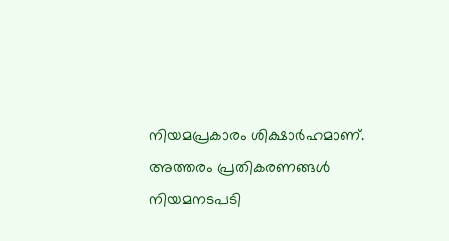നിയമപ്രകാരം ശിക്ഷാർഹമാണ്. അത്തരം പ്രതികരണങ്ങൾ നിയമനടപടി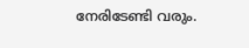നേരിടേണ്ടി വരും.